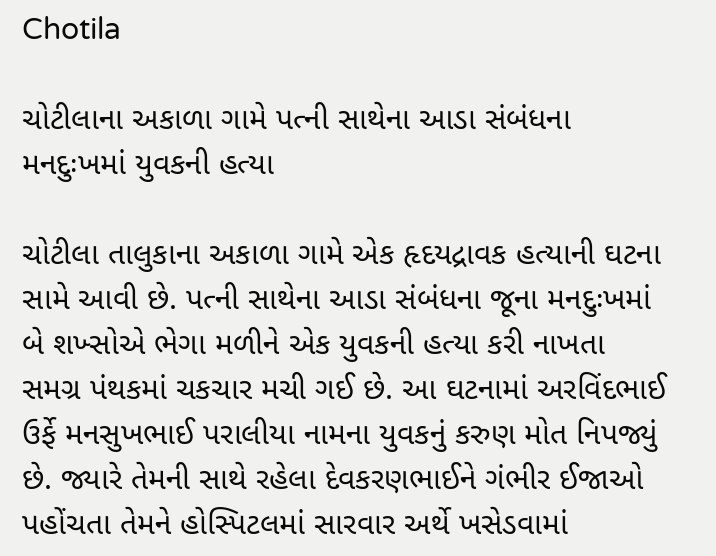Chotila

ચોટીલાના અકાળા ગામે પત્ની સાથેના આડા સંબંધના મનદુઃખમાં યુવકની હત્યા

ચોટીલા તાલુકાના અકાળા ગામે એક હૃદયદ્રાવક હત્યાની ઘટના સામે આવી છે. પત્ની સાથેના આડા સંબંધના જૂના મનદુઃખમાં બે શખ્સોએ ભેગા મળીને એક યુવકની હત્યા કરી નાખતા સમગ્ર પંથકમાં ચકચાર મચી ગઈ છે. આ ઘટનામાં અરવિંદભાઈ ઉર્ફે મનસુખભાઈ પરાલીયા નામના યુવકનું કરુણ મોત નિપજ્યું છે. જ્યારે તેમની સાથે રહેલા દેવકરણભાઈને ગંભીર ઈજાઓ પહોંચતા તેમને હોસ્પિટલમાં સારવાર અર્થે ખસેડવામાં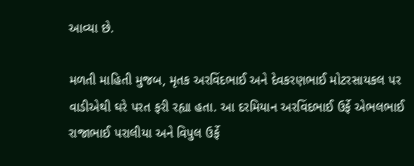આવ્યા છે.

મળતી માહિતી મુજબ, મૃતક અરવિંદભાઈ અને દેવકરણભાઈ મોટરસાયકલ પર વાડીએથી ઘરે પરત ફરી રહ્યા હતા. આ દરમિયાન અરવિંદભાઈ ઉર્ફે એભલભાઈ રાજાભાઈ પરાલીયા અને વિપુલ ઉર્ફે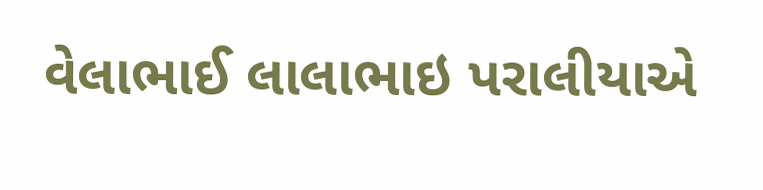વેલાભાઈ લાલાભાઇ પરાલીયાએ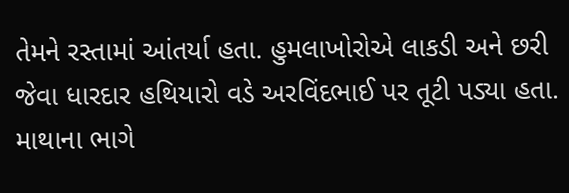તેમને રસ્તામાં આંતર્યા હતા. હુમલાખોરોએ લાકડી અને છરી જેવા ધારદાર હથિયારો વડે અરવિંદભાઈ પર તૂટી પડ્યા હતા. માથાના ભાગે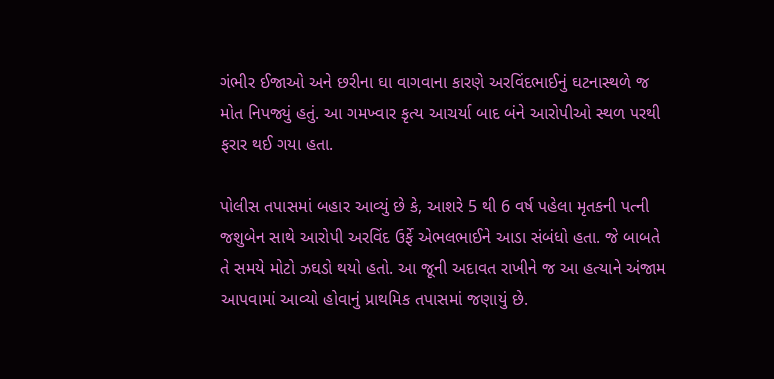ગંભીર ઈજાઓ અને છરીના ઘા વાગવાના કારણે અરવિંદભાઈનું ઘટનાસ્થળે જ મોત નિપજ્યું હતું. આ ગમખ્વાર કૃત્ય આચર્યા બાદ બંને આરોપીઓ સ્થળ પરથી ફરાર થઈ ગયા હતા.

પોલીસ તપાસમાં બહાર આવ્યું છે કે, આશરે 5 થી 6 વર્ષ પહેલા મૃતકની પત્ની જશુબેન સાથે આરોપી અરવિંદ ઉર્ફે એભલભાઈને આડા સંબંધો હતા. જે બાબતે તે સમયે મોટો ઝઘડો થયો હતો. આ જૂની અદાવત રાખીને જ આ હત્યાને અંજામ આપવામાં આવ્યો હોવાનું પ્રાથમિક તપાસમાં જણાયું છે.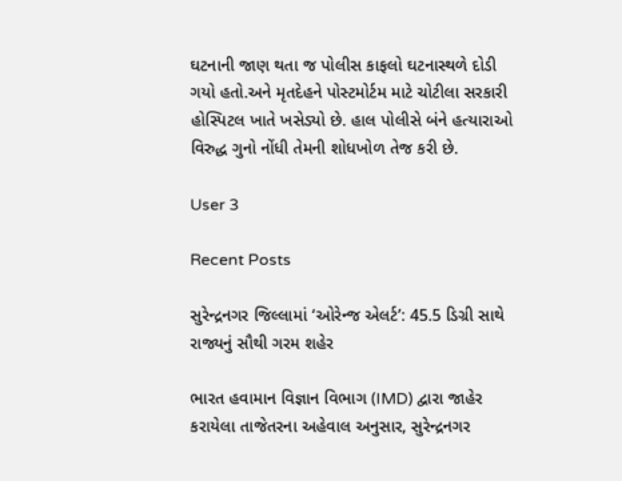ઘટનાની જાણ થતા જ પોલીસ કાફલો ઘટનાસ્થળે દોડી ગયો હતો.અને મૃતદેહને પોસ્ટમોર્ટમ માટે ચોટીલા સરકારી હોસ્પિટલ ખાતે ખસેડ્યો છે. હાલ પોલીસે બંને હત્યારાઓ વિરુદ્ધ ગુનો નોંધી તેમની શોધખોળ તેજ કરી છે.

User 3

Recent Posts

સુરેન્દ્રનગર જિલ્લામાં ‘ઓરેન્જ એલર્ટ’: 45.5 ડિગ્રી સાથે રાજ્યનું સૌથી ગરમ શહેર

ભારત હવામાન વિજ્ઞાન વિભાગ (IMD) દ્વારા જાહેર કરાયેલા તાજેતરના અહેવાલ અનુસાર, સુરેન્દ્રનગર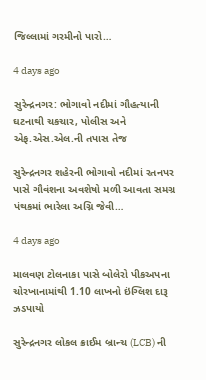જિલ્લામાં ગરમીનો પારો…

4 days ago

સુરેન્દ્રનગર: ભોગાવો નદીમાં ગૌહત્યાની ઘટનાથી ચકચાર, પોલીસ અને એફ.એસ.એલ.ની તપાસ તેજ

સુરેન્દ્રનગર શહેરની ભોગાવો નદીમાં રતનપર પાસે ગૌવંશના અવશેષો મળી આવતા સમગ્ર પંથકમાં ભારેલા અગ્નિ જેવી…

4 days ago

માલવણ ટોલનાકા પાસે બોલેરો પીકઅપના ચોરખાનામાંથી 1.10 લાખનો ઇંગ્લિશ દારૂ ઝડપાયો

સુરેન્દ્રનગર લોકલ ક્રાઈમ બ્રાન્ચ (LCB) ની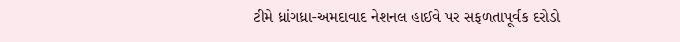ટીમે ધ્રાંગધ્રા-અમદાવાદ નેશનલ હાઈવે પર સફળતાપૂર્વક દરોડો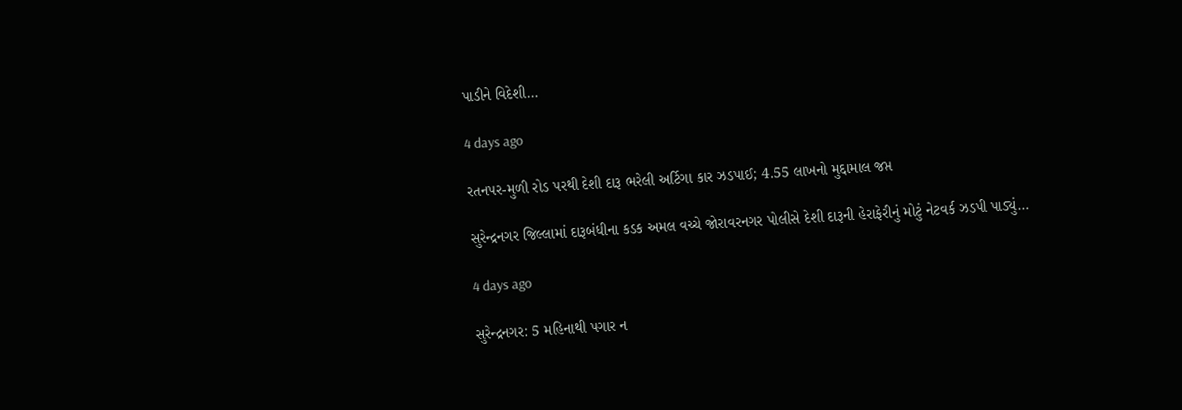પાડીને વિદેશી…

4 days ago

રતનપર-મુળી રોડ પરથી દેશી દારૂ ભરેલી અર્ટિગા કાર ઝડપાઈ; 4.55 લાખનો મુદ્દામાલ જપ્ત

સુરેન્દ્રનગર જિલ્લામાં દારૂબંધીના કડક અમલ વચ્ચે જોરાવરનગર પોલીસે દેશી દારૂની હેરાફેરીનું મોટું નેટવર્ક ઝડપી પાડ્યું…

4 days ago

સુરેન્દ્રનગર: 5 મહિનાથી પગાર ન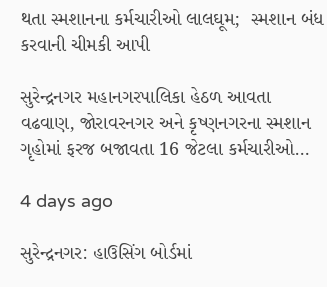થતા સ્મશાનના કર્મચારીઓ લાલઘૂમ;  સ્મશાન બંધ કરવાની ચીમકી આપી

સુરેન્દ્રનગર મહાનગરપાલિકા હેઠળ આવતા વઢવાણ, જોરાવરનગર અને કૃષ્ણનગરના સ્મશાન ગૃહોમાં ફરજ બજાવતા 16 જેટલા કર્મચારીઓ…

4 days ago

સુરેન્દ્રનગર: હાઉસિંગ બોર્ડમાં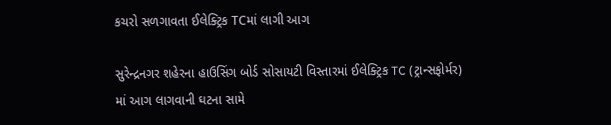કચરો સળગાવતા ઈલેક્ટ્રિક TCમાં લાગી આગ

સુરેન્દ્રનગર શહેરના હાઉસિંગ બોર્ડ સોસાયટી વિસ્તારમાં ઈલેક્ટ્રિક TC (ટ્રાન્સફોર્મર) માં આગ લાગવાની ઘટના સામે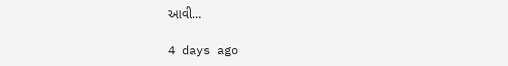આવી…

4 days ago